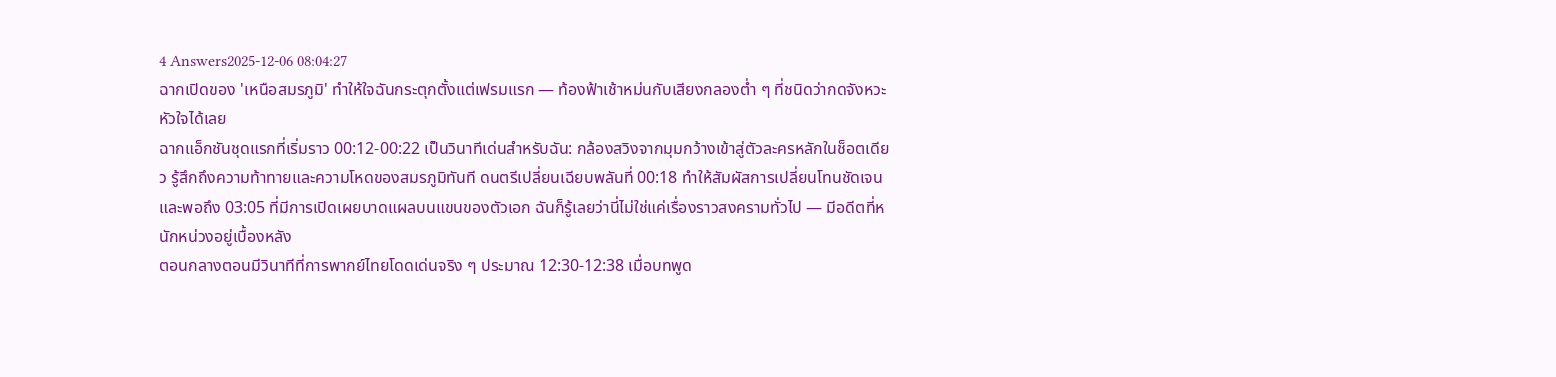4 Answers2025-12-06 08:04:27
ฉากเปิดของ 'เหนือสมรภูมิ' ทำให้ใจฉันกระตุกตั้งแต่เฟรมแรก — ท้องฟ้าเช้าหม่นกับเสียงกลองต่ำ ๆ ที่ชนิดว่ากดจังหวะหัวใจได้เลย
ฉากแอ็กชันชุดแรกที่เริ่มราว 00:12-00:22 เป็นวินาทีเด่นสำหรับฉัน: กล้องสวิงจากมุมกว้างเข้าสู่ตัวละครหลักในช็อตเดียว รู้สึกถึงความท้าทายและความโหดของสมรภูมิทันที ดนตรีเปลี่ยนเฉียบพลันที่ 00:18 ทำให้สัมผัสการเปลี่ยนโทนชัดเจน และพอถึง 03:05 ที่มีการเปิดเผยบาดแผลบนแขนของตัวเอก ฉันก็รู้เลยว่านี่ไม่ใช่แค่เรื่องราวสงครามทั่วไป — มีอดีตที่หนักหน่วงอยู่เบื้องหลัง
ตอนกลางตอนมีวินาทีที่การพากย์ไทยโดดเด่นจริง ๆ ประมาณ 12:30-12:38 เมื่อบทพูด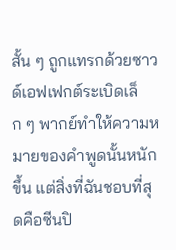สั้น ๆ ถูกแทรกด้วยซาวด์เอฟเฟกต์ระเบิดเล็ก ๆ พากย์ทำให้ความหมายของคำพูดนั้นหนักขึ้น แต่สิ่งที่ฉันชอบที่สุดคือซีนปิ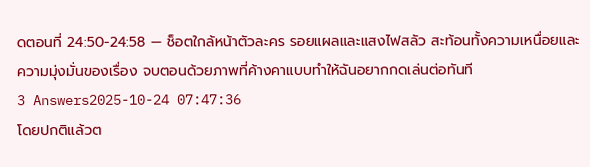ดตอนที่ 24:50-24:58 — ช็อตใกล้หน้าตัวละคร รอยแผลและแสงไฟสลัว สะท้อนทั้งความเหนื่อยและความมุ่งมั่นของเรื่อง จบตอนด้วยภาพที่ค้างคาแบบทำให้ฉันอยากกดเล่นต่อทันที
3 Answers2025-10-24 07:47:36
โดยปกติแล้วต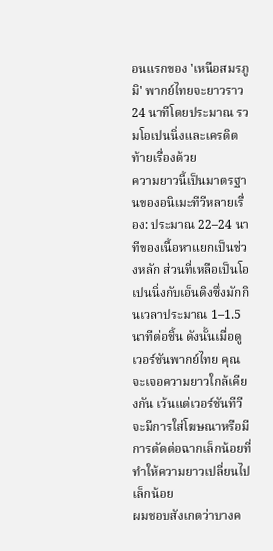อนแรกของ 'เหนือสมรภูมิ' พากย์ไทยจะยาวราว 24 นาทีโดยประมาณ รวมโอเปนนิ่งและเครดิตท้ายเรื่องด้วย
ความยาวนี้เป็นมาตรฐานของอนิเมะทีวีหลายเรื่อง: ประมาณ 22–24 นาทีของเนื้อหาแยกเป็นช่วงหลัก ส่วนที่เหลือเป็นโอเปนนิ่งกับเอ็นดิงซึ่งมักกินเวลาประมาณ 1–1.5 นาทีต่อชิ้น ดังนั้นเมื่อดูเวอร์ชันพากย์ไทย คุณจะเจอความยาวใกล้เคียงกัน เว้นแต่เวอร์ชันทีวีจะมีการใส่โฆษณาหรือมีการตัดต่อฉากเล็กน้อยที่ทำให้ความยาวเปลี่ยนไปเล็กน้อย
ผมชอบสังเกตว่าบางค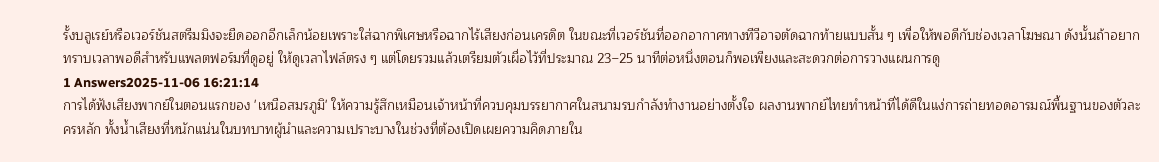รั้งบลูเรย์หรือเวอร์ชันสตรีมมิงจะยืดออกอีกเล็กน้อยเพราะใส่ฉากพิเศษหรือฉากไร้เสียงก่อนเครดิต ในขณะที่เวอร์ชันที่ออกอากาศทางทีวีอาจตัดฉากท้ายแบบสั้น ๆ เพื่อให้พอดีกับช่องเวลาโฆษณา ดังนั้นถ้าอยากทราบเวลาพอดีสำหรับแพลตฟอร์มที่ดูอยู่ ให้ดูเวลาไฟล์ตรง ๆ แต่โดยรวมแล้วเตรียมตัวเผื่อไว้ที่ประมาณ 23–25 นาทีต่อหนึ่งตอนก็พอเพียงและสะดวกต่อการวางแผนการดู
1 Answers2025-11-06 16:21:14
การได้ฟังเสียงพากย์ในตอนแรกของ 'เหนือสมรภูมิ' ให้ความรู้สึกเหมือนเจ้าหน้าที่ควบคุมบรรยากาศในสนามรบกำลังทำงานอย่างตั้งใจ ผลงานพากย์ไทยทำหน้าที่ได้ดีในแง่การถ่ายทอดอารมณ์พื้นฐานของตัวละครหลัก ทั้งน้ำเสียงที่หนักแน่นในบทบาทผู้นำและความเปราะบางในช่วงที่ต้องเปิดเผยความคิดภายใน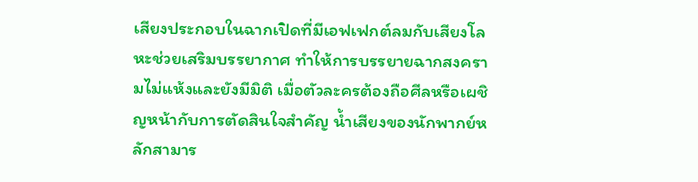เสียงประกอบในฉากเปิดที่มีเอฟเฟกต์ลมกับเสียงโลหะช่วยเสริมบรรยากาศ ทำให้การบรรยายฉากสงครามไม่แห้งและยังมีมิติ เมื่อตัวละครต้องถือศีลหรือเผชิญหน้ากับการตัดสินใจสำคัญ น้ำเสียงของนักพากย์หลักสามาร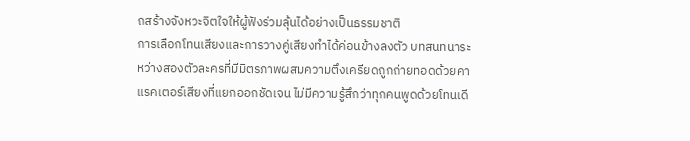ถสร้างจังหวะจิตใจให้ผู้ฟังร่วมลุ้นได้อย่างเป็นธรรมชาติ
การเลือกโทนเสียงและการวางคู่เสียงทำได้ค่อนข้างลงตัว บทสนทนาระหว่างสองตัวละครที่มีมิตรภาพผสมความตึงเครียดถูกถ่ายทอดด้วยคาแรคเตอร์เสียงที่แยกออกชัดเจน ไม่มีความรู้สึกว่าทุกคนพูดด้วยโทนเดี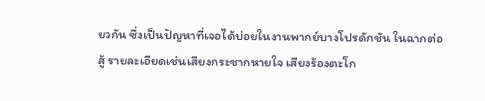ยวกัน ซึ่งเป็นปัญหาที่เจอได้บ่อยในงานพากย์บางโปรดักชัน ในฉากต่อสู้ รายละเอียดเช่นเสียงกระชากหายใจ เสียงร้องตะโก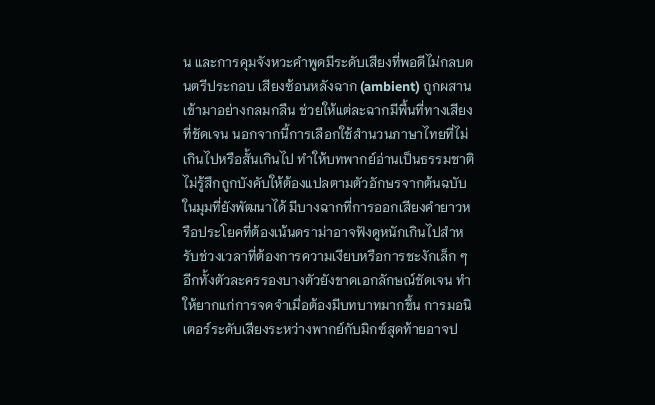น และการคุมจังหวะคำพูดมีระดับเสียงที่พอดีไม่กลบดนตรีประกอบ เสียงซ้อนหลังฉาก (ambient) ถูกผสานเข้ามาอย่างกลมกลืน ช่วยให้แต่ละฉากมีพื้นที่ทางเสียงที่ชัดเจน นอกจากนี้การเลือกใช้สำนวนภาษาไทยที่ไม่เกินไปหรือสั้นเกินไป ทำให้บทพากย์อ่านเป็นธรรมชาติ ไม่รู้สึกถูกบังคับให้ต้องแปลตามตัวอักษรจากต้นฉบับ
ในมุมที่ยังพัฒนาได้ มีบางฉากที่การออกเสียงคำยาวหรือประโยคที่ต้องเน้นดราม่าอาจฟังดูหนักเกินไปสำหรับช่วงเวลาที่ต้องการความเงียบหรือการชะงักเล็ก ๆ อีกทั้งตัวละครรองบางตัวยังขาดเอกลักษณ์ชัดเจน ทำให้ยากแก่การจดจำเมื่อต้องมีบทบาทมากขึ้น การมอนิเตอร์ระดับเสียงระหว่างพากย์กับมิกซ์สุดท้ายอาจป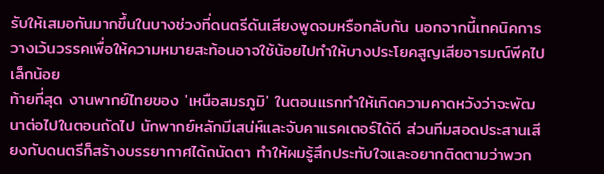รับให้เสมอกันมากขึ้นในบางช่วงที่ดนตรีดันเสียงพูดจมหรือกลับกัน นอกจากนี้เทคนิคการวางเว้นวรรคเพื่อให้ความหมายสะท้อนอาจใช้น้อยไปทำให้บางประโยคสูญเสียอารมณ์พีคไปเล็กน้อย
ท้ายที่สุด งานพากย์ไทยของ 'เหนือสมรภูมิ' ในตอนแรกทำให้เกิดความคาดหวังว่าจะพัฒนาต่อไปในตอนถัดไป นักพากย์หลักมีเสน่ห์และจับคาแรคเตอร์ได้ดี ส่วนทีมสอดประสานเสียงกับดนตรีก็สร้างบรรยากาศได้ถนัดตา ทำให้ผมรู้สึกประทับใจและอยากติดตามว่าพวก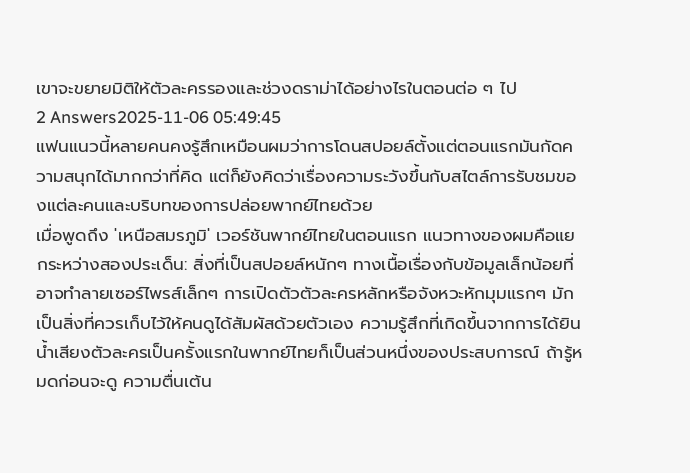เขาจะขยายมิติให้ตัวละครรองและช่วงดราม่าได้อย่างไรในตอนต่อ ๆ ไป
2 Answers2025-11-06 05:49:45
แฟนแนวนี้หลายคนคงรู้สึกเหมือนผมว่าการโดนสปอยล์ตั้งแต่ตอนแรกมันกัดความสนุกได้มากกว่าที่คิด แต่ก็ยังคิดว่าเรื่องความระวังขึ้นกับสไตล์การรับชมของแต่ละคนและบริบทของการปล่อยพากย์ไทยด้วย
เมื่อพูดถึง 'เหนือสมรภูมิ' เวอร์ชันพากย์ไทยในตอนแรก แนวทางของผมคือแยกระหว่างสองประเด็น: สิ่งที่เป็นสปอยล์หนักๆ ทางเนื้อเรื่องกับข้อมูลเล็กน้อยที่อาจทำลายเซอร์ไพรส์เล็กๆ การเปิดตัวตัวละครหลักหรือจังหวะหักมุมแรกๆ มักเป็นสิ่งที่ควรเก็บไว้ให้คนดูได้สัมผัสด้วยตัวเอง ความรู้สึกที่เกิดขึ้นจากการได้ยินน้ำเสียงตัวละครเป็นครั้งแรกในพากย์ไทยก็เป็นส่วนหนึ่งของประสบการณ์ ถ้ารู้หมดก่อนจะดู ความตื่นเต้น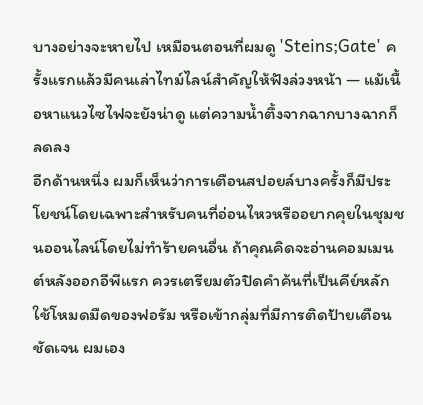บางอย่างจะหายไป เหมือนตอนที่ผมดู 'Steins;Gate' ครั้งแรกแล้วมีคนเล่าไทม์ไลน์สำคัญให้ฟังล่วงหน้า — แม้เนื้อหาแนวไซไฟจะยังน่าดู แต่ความน้ำตึ้งจากฉากบางฉากก็ลดลง
อีกด้านหนึ่ง ผมก็เห็นว่าการเตือนสปอยล์บางครั้งก็มีประโยชน์โดยเฉพาะสำหรับคนที่อ่อนไหวหรืออยากคุยในชุมชนออนไลน์โดยไม่ทำร้ายคนอื่น ถ้าคุณคิดจะอ่านคอมเมนต์หลังออกอีพีแรก ควรเตรียมตัวปิดคำค้นที่เป็นคีย์หลัก ใช้โหมดมืดของฟอรัม หรือเข้ากลุ่มที่มีการติดป้ายเตือนชัดเจน ผมเอง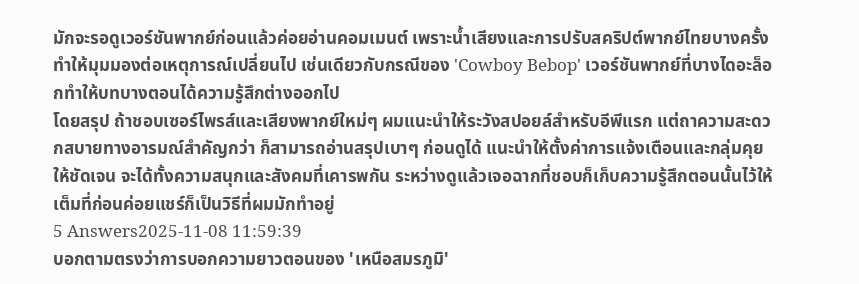มักจะรอดูเวอร์ชันพากย์ก่อนแล้วค่อยอ่านคอมเมนต์ เพราะน้ำเสียงและการปรับสคริปต์พากย์ไทยบางครั้งทำให้มุมมองต่อเหตุการณ์เปลี่ยนไป เช่นเดียวกับกรณีของ 'Cowboy Bebop' เวอร์ชันพากย์ที่บางไดอะล็อกทำให้บทบางตอนได้ความรู้สึกต่างออกไป
โดยสรุป ถ้าชอบเซอร์ไพรส์และเสียงพากย์ใหม่ๆ ผมแนะนำให้ระวังสปอยล์สำหรับอีพีแรก แต่ถาความสะดวกสบายทางอารมณ์สำคัญกว่า ก็สามารถอ่านสรุปเบาๆ ก่อนดูได้ แนะนำให้ตั้งค่าการแจ้งเตือนและกลุ่มคุยให้ชัดเจน จะได้ทั้งความสนุกและสังคมที่เคารพกัน ระหว่างดูแล้วเจอฉากที่ชอบก็เก็บความรู้สึกตอนนั้นไว้ให้เต็มที่ก่อนค่อยแชร์ก็เป็นวิธีที่ผมมักทำอยู่
5 Answers2025-11-08 11:59:39
บอกตามตรงว่าการบอกความยาวตอนของ 'เหนือสมรภูมิ'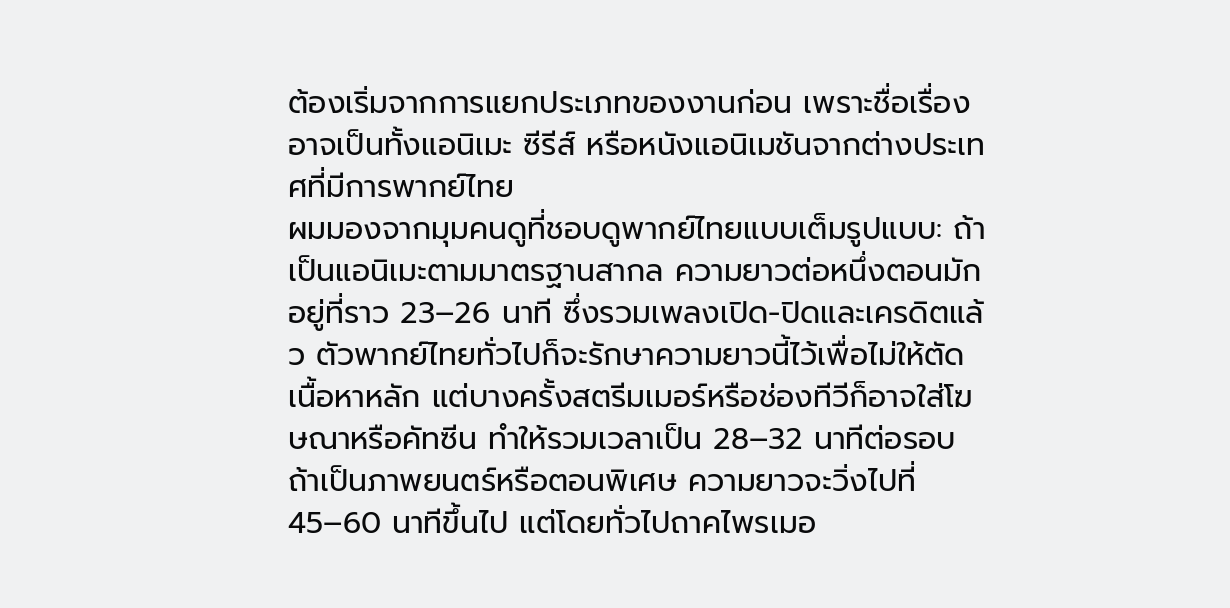ต้องเริ่มจากการแยกประเภทของงานก่อน เพราะชื่อเรื่องอาจเป็นทั้งแอนิเมะ ซีรีส์ หรือหนังแอนิเมชันจากต่างประเทศที่มีการพากย์ไทย
ผมมองจากมุมคนดูที่ชอบดูพากย์ไทยแบบเต็มรูปแบบ: ถ้าเป็นแอนิเมะตามมาตรฐานสากล ความยาวต่อหนึ่งตอนมักอยู่ที่ราว 23–26 นาที ซึ่งรวมเพลงเปิด-ปิดและเครดิตแล้ว ตัวพากย์ไทยทั่วไปก็จะรักษาความยาวนี้ไว้เพื่อไม่ให้ตัดเนื้อหาหลัก แต่บางครั้งสตรีมเมอร์หรือช่องทีวีก็อาจใส่โฆษณาหรือคัทซีน ทำให้รวมเวลาเป็น 28–32 นาทีต่อรอบ
ถ้าเป็นภาพยนตร์หรือตอนพิเศษ ความยาวจะวิ่งไปที่ 45–60 นาทีขึ้นไป แต่โดยทั่วไปถาคไพรเมอ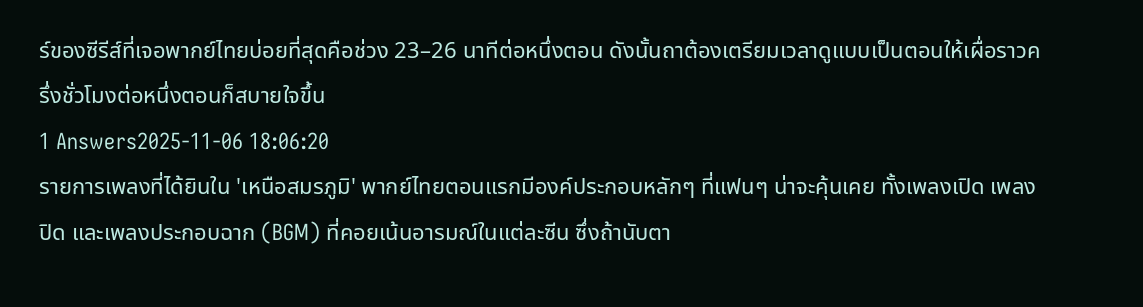ร์ของซีรีส์ที่เจอพากย์ไทยบ่อยที่สุดคือช่วง 23–26 นาทีต่อหนึ่งตอน ดังนั้นถาต้องเตรียมเวลาดูแบบเป็นตอนให้เผื่อราวครึ่งชั่วโมงต่อหนึ่งตอนก็สบายใจขึ้น
1 Answers2025-11-06 18:06:20
รายการเพลงที่ได้ยินใน 'เหนือสมรภูมิ' พากย์ไทยตอนแรกมีองค์ประกอบหลักๆ ที่แฟนๆ น่าจะคุ้นเคย ทั้งเพลงเปิด เพลงปิด และเพลงประกอบฉาก (BGM) ที่คอยเน้นอารมณ์ในแต่ละซีน ซึ่งถ้านับตา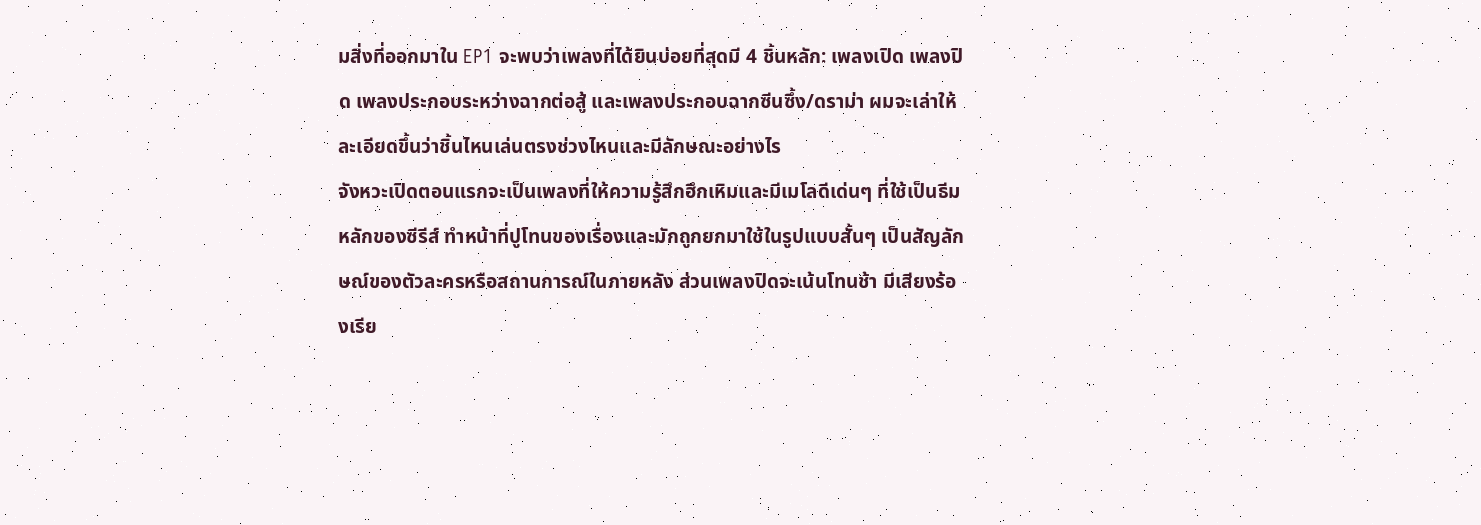มสิ่งที่ออกมาใน EP1 จะพบว่าเพลงที่ได้ยินบ่อยที่สุดมี 4 ชิ้นหลัก: เพลงเปิด เพลงปิด เพลงประกอบระหว่างฉากต่อสู้ และเพลงประกอบฉากซีนซึ้ง/ดราม่า ผมจะเล่าให้ละเอียดขึ้นว่าชิ้นไหนเล่นตรงช่วงไหนและมีลักษณะอย่างไร
จังหวะเปิดตอนแรกจะเป็นเพลงที่ให้ความรู้สึกฮึกเหิมและมีเมโลดีเด่นๆ ที่ใช้เป็นธีมหลักของซีรีส์ ทำหน้าที่ปูโทนของเรื่องและมักถูกยกมาใช้ในรูปแบบสั้นๆ เป็นสัญลักษณ์ของตัวละครหรือสถานการณ์ในภายหลัง ส่วนเพลงปิดจะเน้นโทนช้า มีเสียงร้องเรีย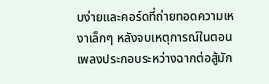บง่ายและคอร์ดที่ถ่ายทอดความเหงาเล็กๆ หลังจบเหตุการณ์ในตอน เพลงประกอบระหว่างฉากต่อสู้มัก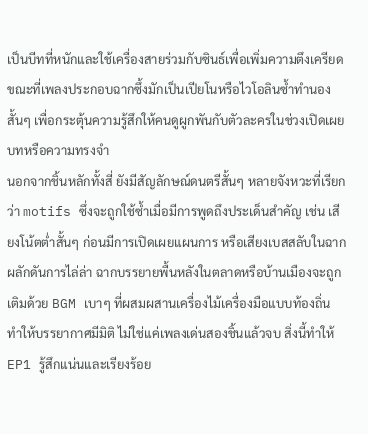เป็นบีทที่หนักและใช้เครื่องสายร่วมกับซินธ์เพื่อเพิ่มความตึงเครียด ขณะที่เพลงประกอบฉากซึ้งมักเป็นเปียโนหรือไวโอลินซ้ำทำนองสั้นๆ เพื่อกระตุ้นความรู้สึกให้คนดูผูกพันกับตัวละครในช่วงเปิดเผยบทหรือความทรงจำ
นอกจากชิ้นหลักทั้งสี่ ยังมีสัญลักษณ์ดนตรีสั้นๆ หลายจังหวะที่เรียกว่า motifs ซึ่งจะถูกใช้ซ้ำเมื่อมีการพูดถึงประเด็นสำคัญ เช่น เสียงโน้ตต่ำสั้นๆ ก่อนมีการเปิดเผยแผนการ หรือเสียงเบสสลับในฉากผลักดันการไล่ล่า ฉากบรรยายพื้นหลังในตลาดหรือบ้านเมืองจะถูกเติมด้วย BGM เบาๆ ที่ผสมผสานเครื่องไม้เครื่องมือแบบท้องถิ่น ทำให้บรรยากาศมีมิติ ไม่ใช่แค่เพลงเด่นสองชิ้นแล้วจบ สิ่งนี้ทำให้ EP1 รู้สึกแน่นและเรียงร้อย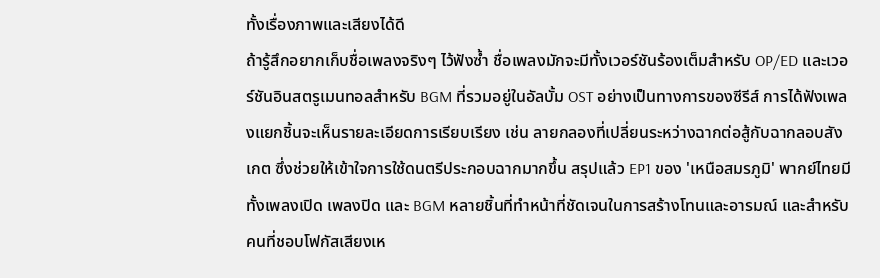ทั้งเรื่องภาพและเสียงได้ดี
ถ้ารู้สึกอยากเก็บชื่อเพลงจริงๆ ไว้ฟังซ้ำ ชื่อเพลงมักจะมีทั้งเวอร์ชันร้องเต็มสำหรับ OP/ED และเวอร์ชันอินสตรูเมนทอลสำหรับ BGM ที่รวมอยู่ในอัลบั้ม OST อย่างเป็นทางการของซีรีส์ การได้ฟังเพลงแยกชิ้นจะเห็นรายละเอียดการเรียบเรียง เช่น ลายกลองที่เปลี่ยนระหว่างฉากต่อสู้กับฉากลอบสังเกต ซึ่งช่วยให้เข้าใจการใช้ดนตรีประกอบฉากมากขึ้น สรุปแล้ว EP1 ของ 'เหนือสมรภูมิ' พากย์ไทยมีทั้งเพลงเปิด เพลงปิด และ BGM หลายชิ้นที่ทำหน้าที่ชัดเจนในการสร้างโทนและอารมณ์ และสำหรับคนที่ชอบโฟกัสเสียงเห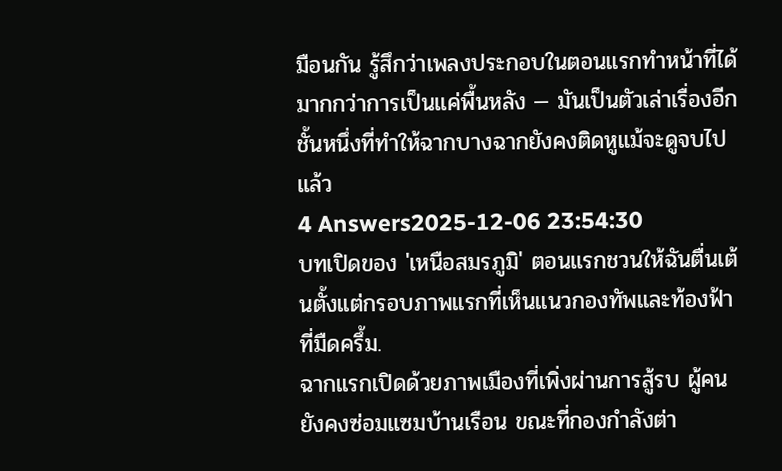มือนกัน รู้สึกว่าเพลงประกอบในตอนแรกทำหน้าที่ได้มากกว่าการเป็นแค่พื้นหลัง — มันเป็นตัวเล่าเรื่องอีกชั้นหนึ่งที่ทำให้ฉากบางฉากยังคงติดหูแม้จะดูจบไปแล้ว
4 Answers2025-12-06 23:54:30
บทเปิดของ 'เหนือสมรภูมิ' ตอนแรกชวนให้ฉันตื่นเต้นตั้งแต่กรอบภาพแรกที่เห็นแนวกองทัพและท้องฟ้าที่มืดครึ้ม.
ฉากแรกเปิดด้วยภาพเมืองที่เพิ่งผ่านการสู้รบ ผู้คนยังคงซ่อมแซมบ้านเรือน ขณะที่กองกำลังต่า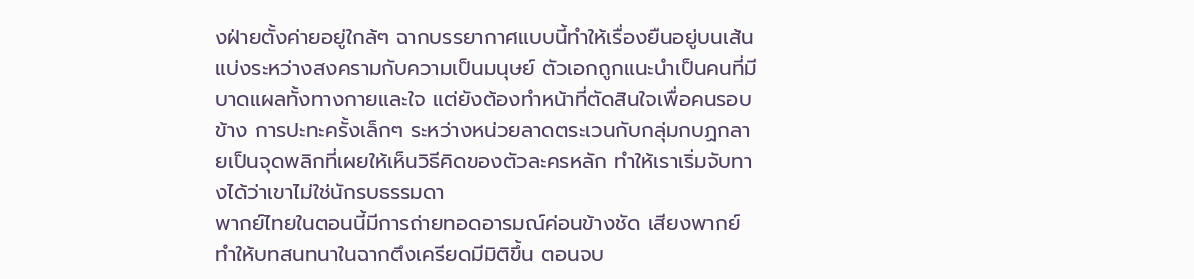งฝ่ายตั้งค่ายอยู่ใกล้ๆ ฉากบรรยากาศแบบนี้ทำให้เรื่องยืนอยู่บนเส้นแบ่งระหว่างสงครามกับความเป็นมนุษย์ ตัวเอกถูกแนะนำเป็นคนที่มีบาดแผลทั้งทางกายและใจ แต่ยังต้องทำหน้าที่ตัดสินใจเพื่อคนรอบข้าง การปะทะครั้งเล็กๆ ระหว่างหน่วยลาดตระเวนกับกลุ่มกบฏกลายเป็นจุดพลิกที่เผยให้เห็นวิธีคิดของตัวละครหลัก ทำให้เราเริ่มจับทางได้ว่าเขาไม่ใช่นักรบธรรมดา
พากย์ไทยในตอนนี้มีการถ่ายทอดอารมณ์ค่อนข้างชัด เสียงพากย์ทำให้บทสนทนาในฉากตึงเครียดมีมิติขึ้น ตอนจบ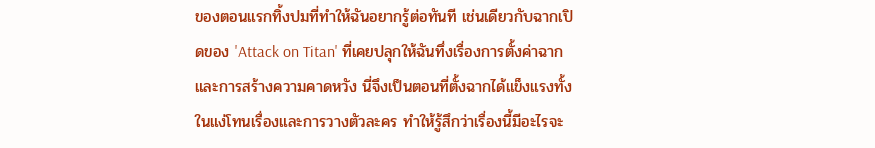ของตอนแรกทิ้งปมที่ทำให้ฉันอยากรู้ต่อทันที เช่นเดียวกับฉากเปิดของ 'Attack on Titan' ที่เคยปลุกให้ฉันทึ่งเรื่องการตั้งค่าฉากและการสร้างความคาดหวัง นี่จึงเป็นตอนที่ตั้งฉากได้แข็งแรงทั้งในแง่โทนเรื่องและการวางตัวละคร ทำให้รู้สึกว่าเรื่องนี้มีอะไรจะ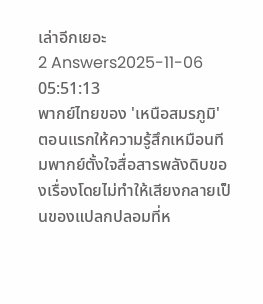เล่าอีกเยอะ
2 Answers2025-11-06 05:51:13
พากย์ไทยของ 'เหนือสมรภูมิ' ตอนแรกให้ความรู้สึกเหมือนทีมพากย์ตั้งใจสื่อสารพลังดิบของเรื่องโดยไม่ทำให้เสียงกลายเป็นของแปลกปลอมที่ห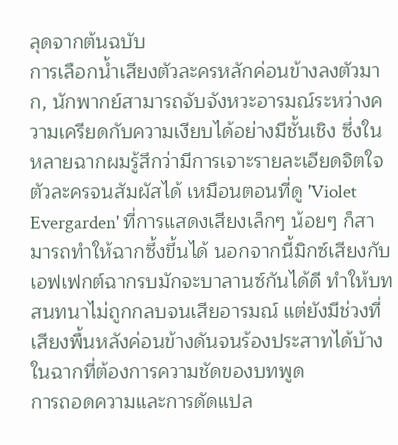ลุดจากต้นฉบับ
การเลือกน้ำเสียงตัวละครหลักค่อนข้างลงตัวมาก, นักพากย์สามารถจับจังหวะอารมณ์ระหว่างความเครียดกับความเงียบได้อย่างมีชั้นเชิง ซึ่งในหลายฉากผมรู้สึกว่ามีการเจาะรายละเอียดจิตใจตัวละครจนสัมผัสได้ เหมือนตอนที่ดู 'Violet Evergarden' ที่การแสดงเสียงเล็กๆ น้อยๆ ก็สามารถทำให้ฉากซึ้งขึ้นได้ นอกจากนี้มิกซ์เสียงกับเอฟเฟกต์ฉากรบมักจะบาลานซ์กันได้ดี ทำให้บทสนทนาไม่ถูกกลบจนเสียอารมณ์ แต่ยังมีช่วงที่เสียงพื้นหลังค่อนข้างดันจนร้องประสาทได้บ้างในฉากที่ต้องการความชัดของบทพูด
การถอดความและการดัดแปล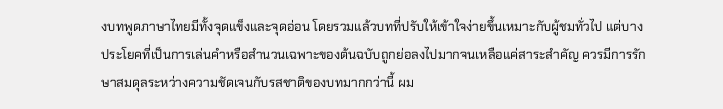งบทพูดภาษาไทยมีทั้งจุดแข็งและจุดอ่อน โดยรวมแล้วบทที่ปรับให้เข้าใจง่ายขึ้นเหมาะกับผู้ชมทั่วไป แต่บางประโยคที่เป็นการเล่นคำหรือสำนวนเฉพาะของต้นฉบับถูกย่อลงไปมากจนเหลือแค่สาระสำคัญ ควรมีการรักษาสมดุลระหว่างความชัดเจนกับรสชาติของบทมากกว่านี้ ผม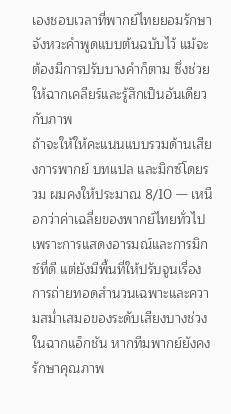เองชอบเวลาที่พากย์ไทยยอมรักษาจังหวะคำพูดแบบต้นฉบับไว้ แม้จะต้องมีการปรับบางคำก็ตาม ซึ่งช่วยให้ฉากเคลียร์และรู้สึกเป็นอันเดียวกับภาพ
ถ้าจะให้ให้คะแนนแบบรวมด้านเสียงการพากย์ บทแปล และมิกซ์โดยรวม ผมคงให้ประมาณ 8/10 — เหนือกว่าค่าเฉลี่ยของพากย์ไทยทั่วไปเพราะการแสดงอารมณ์และการมิกซ์ที่ดี แต่ยังมีพื้นที่ให้ปรับจูนเรื่องการถ่ายทอดสำนวนเฉพาะและความสม่ำเสมอของระดับเสียงบางช่วงในฉากแอ็กชัน หากทีมพากย์ยังคงรักษาคุณภาพ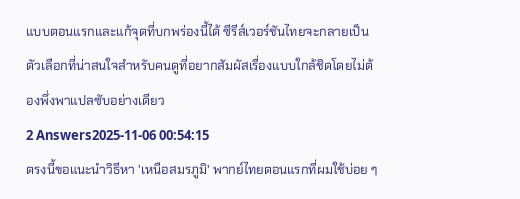แบบตอนแรกและแก้จุดที่บกพร่องนี้ได้ ซีรีส์เวอร์ชันไทยจะกลายเป็นตัวเลือกที่น่าสนใจสำหรับคนดูที่อยากสัมผัสเรื่องแบบใกล้ชิดโดยไม่ต้องพึ่งพาแปลซับอย่างเดียว
2 Answers2025-11-06 00:54:15
ตรงนี้ขอแนะนำวิธีหา 'เหนือสมรภูมิ' พากย์ไทยตอนแรกที่ผมใช้บ่อย ๆ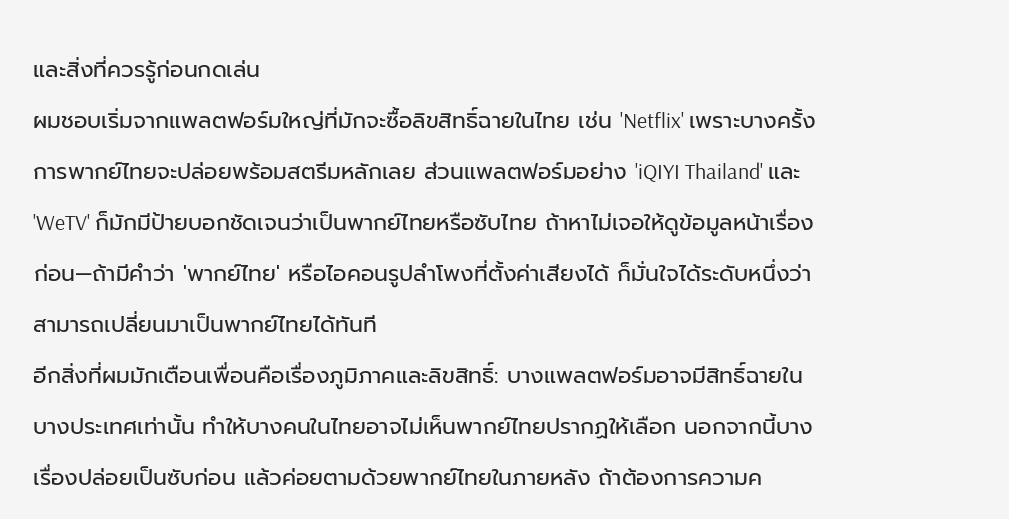และสิ่งที่ควรรู้ก่อนกดเล่น
ผมชอบเริ่มจากแพลตฟอร์มใหญ่ที่มักจะซื้อลิขสิทธิ์ฉายในไทย เช่น 'Netflix' เพราะบางครั้งการพากย์ไทยจะปล่อยพร้อมสตรีมหลักเลย ส่วนแพลตฟอร์มอย่าง 'iQIYI Thailand' และ 'WeTV' ก็มักมีป้ายบอกชัดเจนว่าเป็นพากย์ไทยหรือซับไทย ถ้าหาไม่เจอให้ดูข้อมูลหน้าเรื่องก่อน—ถ้ามีคำว่า 'พากย์ไทย' หรือไอคอนรูปลำโพงที่ตั้งค่าเสียงได้ ก็มั่นใจได้ระดับหนึ่งว่าสามารถเปลี่ยนมาเป็นพากย์ไทยได้ทันที
อีกสิ่งที่ผมมักเตือนเพื่อนคือเรื่องภูมิภาคและลิขสิทธิ์: บางแพลตฟอร์มอาจมีสิทธิ์ฉายในบางประเทศเท่านั้น ทำให้บางคนในไทยอาจไม่เห็นพากย์ไทยปรากฏให้เลือก นอกจากนี้บางเรื่องปล่อยเป็นซับก่อน แล้วค่อยตามด้วยพากย์ไทยในภายหลัง ถ้าต้องการความค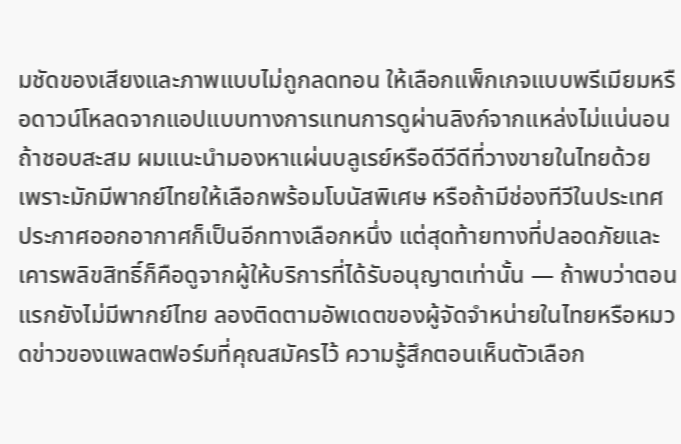มชัดของเสียงและภาพแบบไม่ถูกลดทอน ให้เลือกแพ็กเกจแบบพรีเมียมหรือดาวน์โหลดจากแอปแบบทางการแทนการดูผ่านลิงก์จากแหล่งไม่แน่นอน
ถ้าชอบสะสม ผมแนะนำมองหาแผ่นบลูเรย์หรือดีวีดีที่วางขายในไทยด้วย เพราะมักมีพากย์ไทยให้เลือกพร้อมโบนัสพิเศษ หรือถ้ามีช่องทีวีในประเทศประกาศออกอากาศก็เป็นอีกทางเลือกหนึ่ง แต่สุดท้ายทางที่ปลอดภัยและเคารพลิขสิทธิ์ก็คือดูจากผู้ให้บริการที่ได้รับอนุญาตเท่านั้น — ถ้าพบว่าตอนแรกยังไม่มีพากย์ไทย ลองติดตามอัพเดตของผู้จัดจำหน่ายในไทยหรือหมวดข่าวของแพลตฟอร์มที่คุณสมัครไว้ ความรู้สึกตอนเห็นตัวเลือก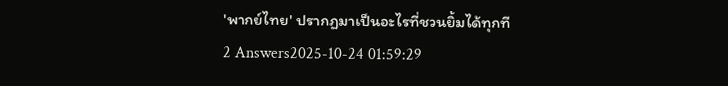'พากย์ไทย' ปรากฏมาเป็นอะไรที่ชวนยิ้มได้ทุกที
2 Answers2025-10-24 01:59:29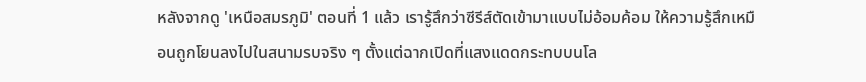หลังจากดู 'เหนือสมรภูมิ' ตอนที่ 1 แล้ว เรารู้สึกว่าซีรีส์ตัดเข้ามาแบบไม่อ้อมค้อม ให้ความรู้สึกเหมือนถูกโยนลงไปในสนามรบจริง ๆ ตั้งแต่ฉากเปิดที่แสงแดดกระทบบนโล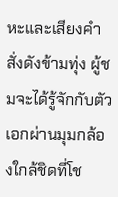หะและเสียงคำสั่งดังข้ามทุ่ง ผู้ชมจะได้รู้จักกับตัวเอกผ่านมุมกล้องใกล้ชิดที่โช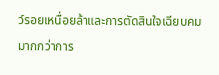ว์รอยเหนื่อยล้าและการตัดสินใจเฉียบคม มากกว่าการ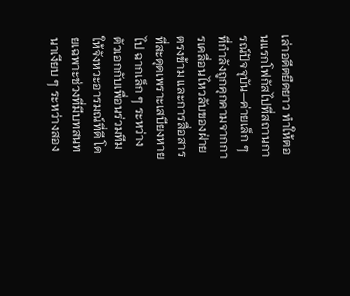เล่าอดีตยืดยาว ทำให้ตอนแรกโฟกัสไปที่สถานการณ์ปัจจุบัน—ค่ายเล็ก ๆ ที่กำลังถูกคุกคามจากการเคลื่อนไหวลับของฝ่ายตรงข้าม และการสื่อสารที่สะดุดเพราะเสบียงหายไป ฉากเล็ก ๆ ระหว่างตัวเอกกับเพื่อนร่วมทีมให้จังหวะอารมณ์ที่ดี โดยเฉพาะช่วงที่มีบทสนทนาเงียบ ๆ ระหว่างสอง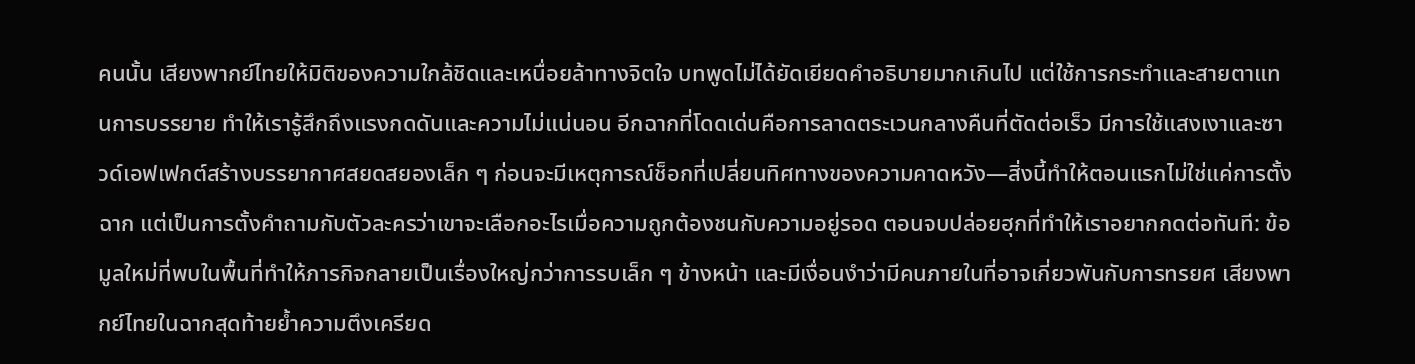คนนั้น เสียงพากย์ไทยให้มิติของความใกล้ชิดและเหนื่อยล้าทางจิตใจ บทพูดไม่ได้ยัดเยียดคำอธิบายมากเกินไป แต่ใช้การกระทำและสายตาแทนการบรรยาย ทำให้เรารู้สึกถึงแรงกดดันและความไม่แน่นอน อีกฉากที่โดดเด่นคือการลาดตระเวนกลางคืนที่ตัดต่อเร็ว มีการใช้แสงเงาและซาวด์เอฟเฟกต์สร้างบรรยากาศสยดสยองเล็ก ๆ ก่อนจะมีเหตุการณ์ช็อกที่เปลี่ยนทิศทางของความคาดหวัง—สิ่งนี้ทำให้ตอนแรกไม่ใช่แค่การตั้งฉาก แต่เป็นการตั้งคำถามกับตัวละครว่าเขาจะเลือกอะไรเมื่อความถูกต้องชนกับความอยู่รอด ตอนจบปล่อยฮุกที่ทำให้เราอยากกดต่อทันที: ข้อมูลใหม่ที่พบในพื้นที่ทำให้ภารกิจกลายเป็นเรื่องใหญ่กว่าการรบเล็ก ๆ ข้างหน้า และมีเงื่อนงำว่ามีคนภายในที่อาจเกี่ยวพันกับการทรยศ เสียงพากย์ไทยในฉากสุดท้ายย้ำความตึงเครียด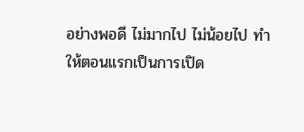อย่างพอดี ไม่มากไป ไม่น้อยไป ทำให้ตอนแรกเป็นการเปิด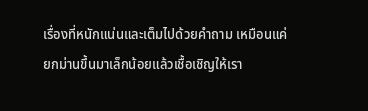เรื่องที่หนักแน่นและเต็มไปด้วยคำถาม เหมือนแค่ยกม่านขึ้นมาเล็กน้อยแล้วเชื้อเชิญให้เรา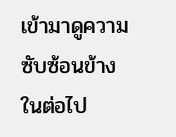เข้ามาดูความซับซ้อนข้างในต่อไป